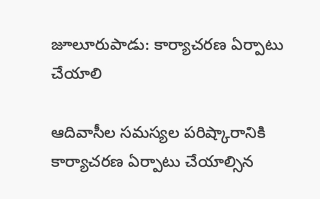జూలూరుపాడు: కార్యాచరణ ఏర్పాటు చేయాలి

ఆదివాసీల సమస్యల పరిష్కారానికి కార్యాచరణ ఏర్పాటు చేయాల్సిన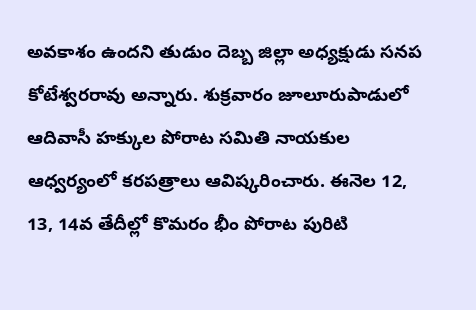అవకాశం ఉందని తుడుం దెబ్బ జిల్లా అధ్యక్షుడు సనప కోటేశ్వరరావు అన్నారు. శుక్రవారం జూలూరుపాడులో ఆదివాసీ హక్కుల పోరాట సమితి నాయకుల ఆధ్వర్యంలో కరపత్రాలు ఆవిష్కరించారు. ఈనెల 12, 13, 14వ తేదీల్లో కొమరం భీం పోరాట పురిటి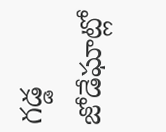గడ్డ జోడేఘాట్లో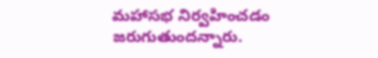మహాసభ నిర్వహించడం జరుగుతుందన్నారు.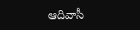ఆదివాసీ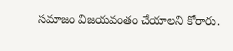సమాజం విజయవంతం చేయాలని కోరారు.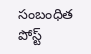సంబంధిత పోస్ట్